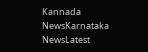Kannada NewsKarnataka NewsLatest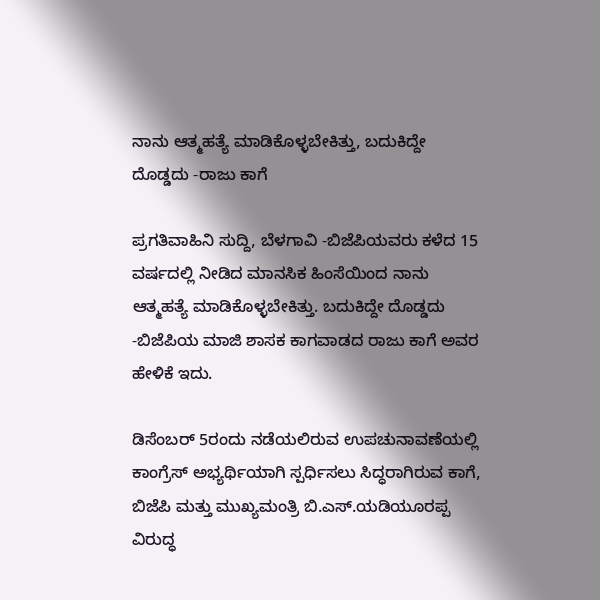ನಾನು ಆತ್ಮಹತ್ಯೆ ಮಾಡಿಕೊಳ್ಳಬೇಕಿತ್ತು, ಬದುಕಿದ್ದೇ ದೊಡ್ಡದು -ರಾಜು ಕಾಗೆ

ಪ್ರಗತಿವಾಹಿನಿ ಸುದ್ದಿ, ಬೆಳಗಾವಿ -ಬಿಜೆಪಿಯವರು ಕಳೆದ 15 ವರ್ಷದಲ್ಲಿ ನೀಡಿದ ಮಾನಸಿಕ ಹಿಂಸೆಯಿಂದ ನಾನು ಆತ್ಮಹತ್ಯೆ ಮಾಡಿಕೊಳ್ಳಬೇಕಿತ್ತು. ಬದುಕಿದ್ದೇ ದೊಡ್ಡದು -ಬಿಜೆಪಿಯ ಮಾಜಿ ಶಾಸಕ ಕಾಗವಾಡದ ರಾಜು ಕಾಗೆ ಅವರ ಹೇಳಿಕೆ ಇದು.

ಡಿಸೆಂಬರ್ 5ರಂದು ನಡೆಯಲಿರುವ ಉಪಚುನಾವಣೆಯಲ್ಲಿ ಕಾಂಗ್ರೆಸ್ ಅಭ್ಯರ್ಥಿಯಾಗಿ ಸ್ಪರ್ಧಿಸಲು ಸಿದ್ಧರಾಗಿರುವ ಕಾಗೆ, ಬಿಜೆಪಿ ಮತ್ತು ಮುಖ್ಯಮಂತ್ರಿ ಬಿ.ಎಸ್.ಯಡಿಯೂರಪ್ಪ ವಿರುದ್ಧ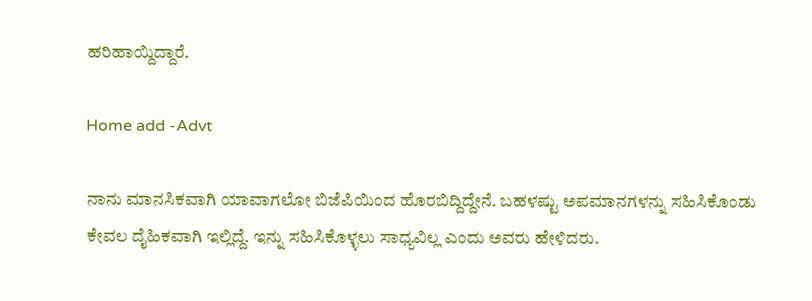ಹರಿಹಾಯ್ದಿದ್ದಾರೆ.

Home add -Advt

ನಾನು ಮಾನಸಿಕವಾಗಿ ಯಾವಾಗಲೋ ಬಿಜೆಪಿಯಿಂದ ಹೊರಬಿದ್ದಿದ್ದೇನೆ. ಬಹಳಷ್ಟು ಅಪಮಾನಗಳನ್ನು ಸಹಿಸಿಕೊಂಡು ಕೇವಲ ದೈಹಿಕವಾಗಿ ಇಲ್ಲಿದ್ದೆ. ಇನ್ನು ಸಹಿಸಿಕೊಳ್ಳಲು ಸಾಧ್ಯವಿಲ್ಲ ಎಂದು ಅವರು ಹೇಳಿದರು.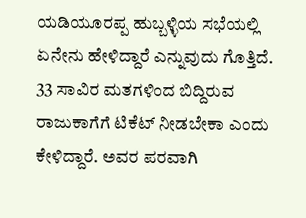ಯಡಿಯೂರಪ್ಪ ಹುಬ್ಬಳ್ಳಿಯ ಸಭೆಯಲ್ಲಿ ಏನೇನು ಹೇಳಿದ್ದಾರೆ ಎನ್ನುವುದು ಗೊತ್ತಿದೆ. 33 ಸಾವಿರ ಮತಗಳಿಂದ ಬಿದ್ದಿರುವ ರಾಜುಕಾಗೆಗೆ ಟಿಕೆಟ್ ನೀಡಬೇಕಾ ಎಂದು ಕೇಳಿದ್ದಾರೆ. ಅವರ ಪರವಾಗಿ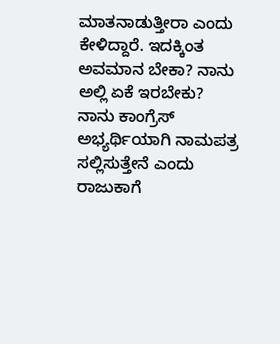ಮಾತನಾಡುತ್ತೀರಾ ಎಂದು ಕೇಳಿದ್ದಾರೆ. ಇದಕ್ಕಿಂತ ಅವಮಾನ ಬೇಕಾ? ನಾನು ಅಲ್ಲಿ ಏಕೆ ಇರಬೇಕು? ನಾನು ಕಾಂಗ್ರೆಸ್ ಅಭ್ಯರ್ಥಿಯಾಗಿ ನಾಮಪತ್ರ ಸಲ್ಲಿಸುತ್ತೇನೆ ಎಂದು ರಾಜುಕಾಗೆ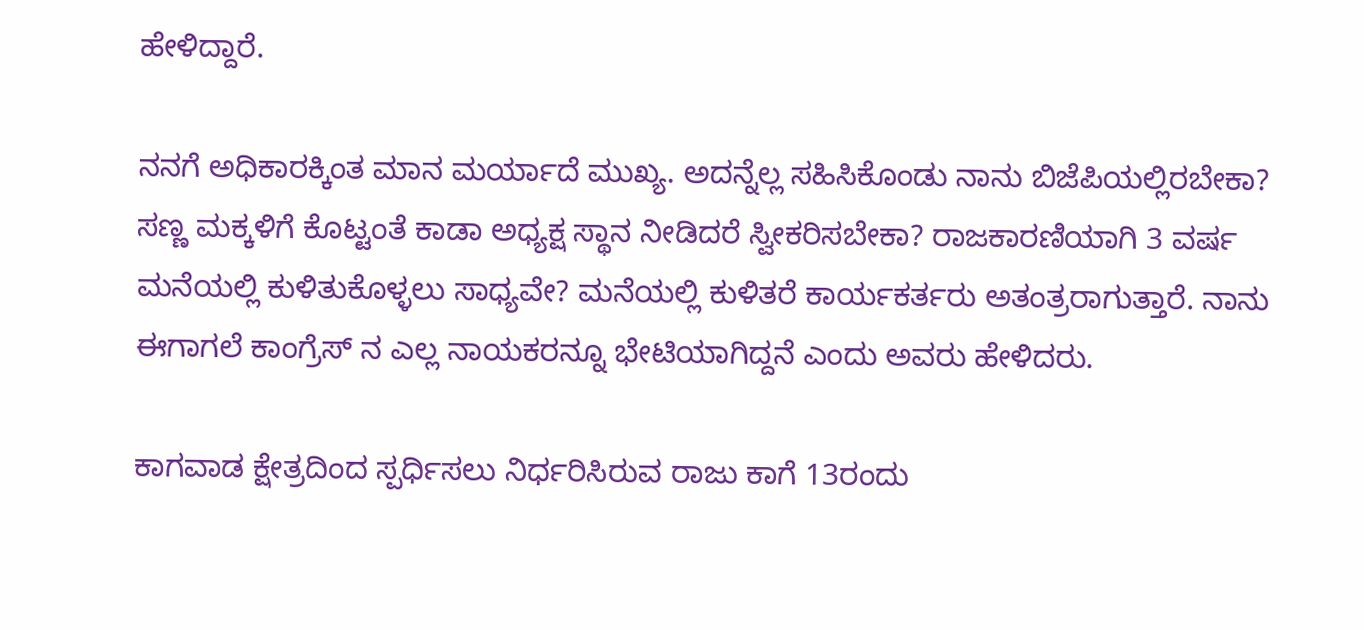ಹೇಳಿದ್ದಾರೆ.

ನನಗೆ ಅಧಿಕಾರಕ್ಕಿಂತ ಮಾನ ಮರ್ಯಾದೆ ಮುಖ್ಯ. ಅದನ್ನೆಲ್ಲ ಸಹಿಸಿಕೊಂಡು ನಾನು ಬಿಜೆಪಿಯಲ್ಲಿರಬೇಕಾ? ಸಣ್ಣ ಮಕ್ಕಳಿಗೆ ಕೊಟ್ಟಂತೆ ಕಾಡಾ ಅಧ್ಯಕ್ಷ ಸ್ಥಾನ ನೀಡಿದರೆ ಸ್ವೀಕರಿಸಬೇಕಾ? ರಾಜಕಾರಣಿಯಾಗಿ 3 ವರ್ಷ ಮನೆಯಲ್ಲಿ ಕುಳಿತುಕೊಳ್ಳಲು ಸಾಧ್ಯವೇ? ಮನೆಯಲ್ಲಿ ಕುಳಿತರೆ ಕಾರ್ಯಕರ್ತರು ಅತಂತ್ರರಾಗುತ್ತಾರೆ. ನಾನು ಈಗಾಗಲೆ ಕಾಂಗ್ರೆಸ್ ನ ಎಲ್ಲ ನಾಯಕರನ್ನೂ ಭೇಟಿಯಾಗಿದ್ದನೆ ಎಂದು ಅವರು ಹೇಳಿದರು.

ಕಾಗವಾಡ ಕ್ಷೇತ್ರದಿಂದ ಸ್ಪರ್ಧಿಸಲು ನಿರ್ಧರಿಸಿರುವ ರಾಜು ಕಾಗೆ 13ರಂದು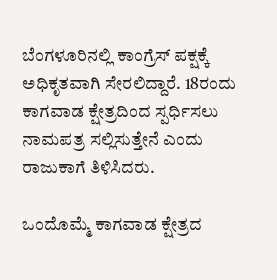ಬೆಂಗಳೂರಿನಲ್ಲಿ ಕಾಂಗ್ರೆಸ್ ಪಕ್ಷಕ್ಕೆ ಅಧಿಕೃತವಾಗಿ ಸೇರಲಿದ್ದಾರೆ. 18ರಂದು ಕಾಗವಾಡ ಕ್ಷೇತ್ರದಿಂದ ಸ್ಪರ್ಧಿಸಲು ನಾಮಪತ್ರ ಸಲ್ಲಿಸುತ್ತೇನೆ ಎಂದು ರಾಜುಕಾಗೆ ತಿಳಿಸಿದರು.

ಒಂದೊಮ್ಮೆ ಕಾಗವಾಡ ಕ್ಷೇತ್ರದ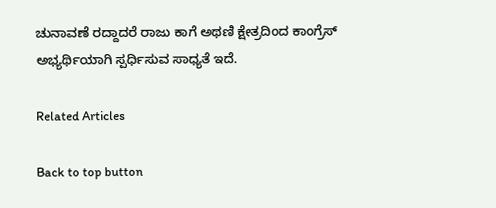ಚುನಾವಣೆ ರದ್ದಾದರೆ ರಾಜು ಕಾಗೆ ಅಥಣಿ ಕ್ಷೇತ್ರದಿಂದ ಕಾಂಗ್ರೆಸ್ ಅಭ್ಯರ್ಥಿಯಾಗಿ ಸ್ಪರ್ಧಿಸುವ ಸಾಧ್ಯತೆ ಇದೆ.

Related Articles

Back to top button